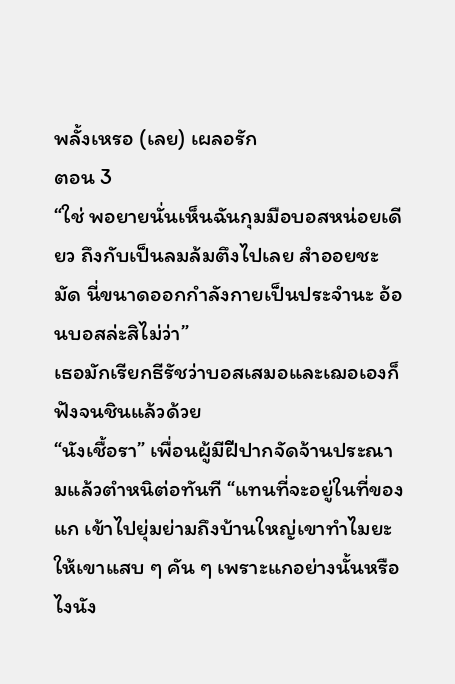พลั้งเหรอ (เลย) เผลอรัก
ตอน 3
“ใช่ พอยายนั่นเห็นฉันกุมมือบอสหน่อยเดียว ถึงกับเป็นลมล้มตึงไปเลย สำออยชะมัด นี่ขนาดออกกำลังกายเป็นประจำนะ อ้อนบอสล่ะสิไม่ว่า”
เธอมักเรียกธีรัชว่าบอสเสมอและเฌอเองก็ฟังจนชินแล้วด้วย
“นังเชื้อรา” เพื่อนผู้มีฝีปากจัดจ้านประณามแล้วตำหนิต่อทันที “แทนที่จะอยู่ในที่ของแก เข้าไปยุ่มย่ามถึงบ้านใหญ่เขาทำไมยะ ให้เขาแสบ ๆ คัน ๆ เพราะแกอย่างนั้นหรือไงนัง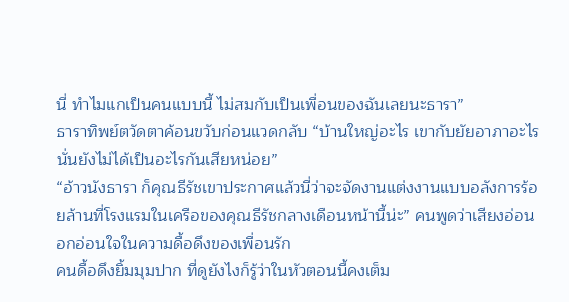นี่ ทำไมแกเป็นคนแบบนี้ ไม่สมกับเป็นเพื่อนของฉันเลยนะธารา”
ธาราทิพย์ตวัดตาค้อนขวับก่อนแวดกลับ “บ้านใหญ่อะไร เขากับยัยอาภาอะไรนั่นยังไม่ได้เป็นอะไรกันเสียหน่อย”
“อ้าวนังธารา ก็คุณธีรัชเขาประกาศแล้วนี่ว่าจะจัดงานแต่งงานแบบอลังการร้อยล้านที่โรงแรมในเครือของคุณธีรัชกลางเดือนหน้านี้น่ะ” คนพูดว่าเสียงอ่อนอกอ่อนใจในความดื้อดึงของเพื่อนรัก
คนดื้อดึงยิ้มมุมปาก ที่ดูยังไงก็รู้ว่าในหัวตอนนี้คงเต็ม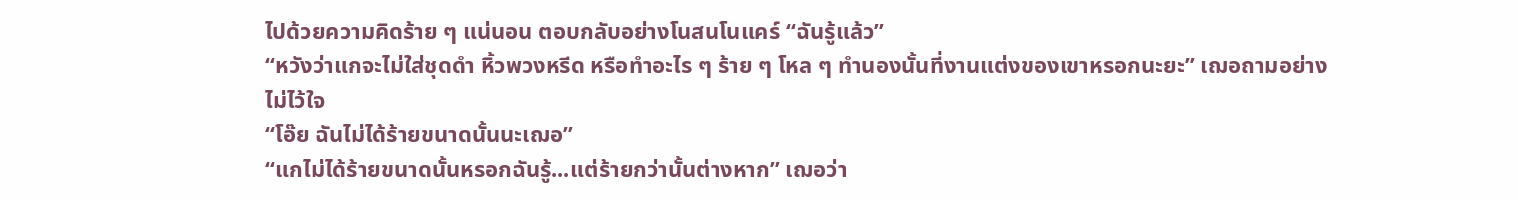ไปด้วยความคิดร้าย ๆ แน่นอน ตอบกลับอย่างโนสนโนแคร์ “ฉันรู้แล้ว”
“หวังว่าแกจะไม่ใส่ชุดดำ หิ้วพวงหรีด หรือทำอะไร ๆ ร้าย ๆ โหล ๆ ทำนองนั้นที่งานแต่งของเขาหรอกนะยะ” เฌอถามอย่างไม่ไว้ใจ
“โอ๊ย ฉันไม่ได้ร้ายขนาดนั้นนะเฌอ”
“แกไม่ได้ร้ายขนาดนั้นหรอกฉันรู้...แต่ร้ายกว่านั้นต่างหาก” เฌอว่า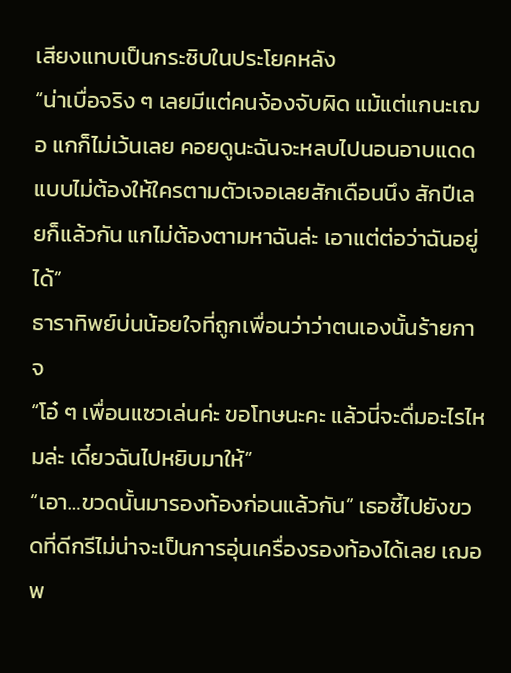เสียงแทบเป็นกระซิบในประโยคหลัง
“น่าเบื่อจริง ๆ เลยมีแต่คนจ้องจับผิด แม้แต่แกนะเฌอ แกก็ไม่เว้นเลย คอยดูนะฉันจะหลบไปนอนอาบแดดแบบไม่ต้องให้ใครตามตัวเจอเลยสักเดือนนึง สักปีเลยก็แล้วกัน แกไม่ต้องตามหาฉันล่ะ เอาแต่ต่อว่าฉันอยู่ได้”
ธาราทิพย์บ่นน้อยใจที่ถูกเพื่อนว่าว่าตนเองนั้นร้ายกาจ
“โอ๋ ๆ เพื่อนแซวเล่นค่ะ ขอโทษนะคะ แล้วนี่จะดื่มอะไรไหมล่ะ เดี๋ยวฉันไปหยิบมาให้”
“เอา…ขวดนั้นมารองท้องก่อนแล้วกัน” เธอชี้ไปยังขวดที่ดีกรีไม่น่าจะเป็นการอุ่นเครื่องรองท้องได้เลย เฌอพ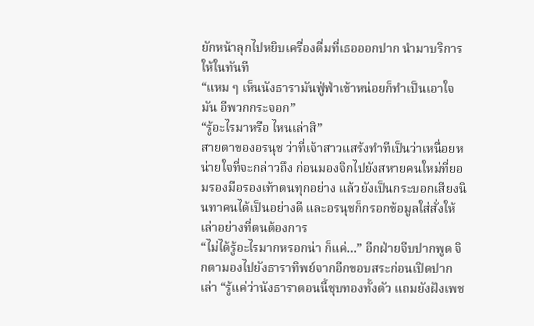ยักหน้าลุกไปหยิบเครื่องดื่มที่เธอออกปาก นำมาบริการให้ในทันที
“แหม ๆ เห็นนังธารามันฟู่ฟ่าเข้าหน่อยก็ทำเป็นเอาใจมัน อีพวกกระจอก”
“รู้อะไรมาหรือ ไหนเล่าสิ”
สายตาของอรนุช ว่าที่เจ้าสาวแสร้งทำทีเป็นว่าเหนื่อยหน่ายใจที่จะกล่าวถึง ก่อนมองจิกไปยังสหายคนใหม่ที่ยอมรองมือรองเท้าตนทุกอย่าง แล้วยังเป็นกระบอกเสียงนินทาคนได้เป็นอย่างดี และอรนุชก็กรอกข้อมูลใส่สั่งให้เล่าอย่างที่ตนต้องการ
“ไม่ได้รู้อะไรมากหรอกน่า ก็แค่…” อีกฝ่ายจีบปากพูด จิกตามองไปยังธาราทิพย์จากอีกขอบสระก่อนเปิดปากเล่า “รู้แค่ว่านังธาราตอนนี้ชุบทองทั้งตัว แถมยังฝังเพช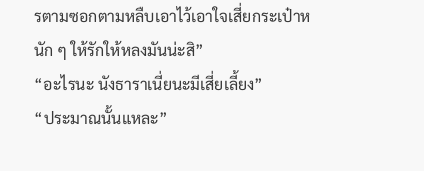รตามซอกตามหลืบเอาไว้เอาใจเสี่ยกระเป๋าหนัก ๆ ให้รักให้หลงมันน่ะสิ”
“อะไรนะ นังธาราเนี่ยนะมีเสี่ยเลี้ยง”
“ประมาณนั้นแหละ”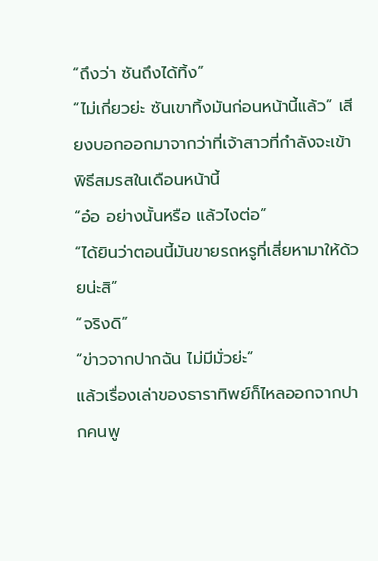“ถึงว่า ซันถึงได้ทิ้ง”
“ไม่เกี่ยวย่ะ ซันเขาทิ้งมันก่อนหน้านี้แล้ว” เสียงบอกออกมาจากว่าที่เจ้าสาวที่กำลังจะเข้าพิธีสมรสในเดือนหน้านี้
“อ๋อ อย่างนั้นหรือ แล้วไงต่อ”
“ได้ยินว่าตอนนี้มันขายรถหรูที่เสี่ยหามาให้ด้วยน่ะสิ”
“จริงดิ”
“ข่าวจากปากฉัน ไม่มีมั่วย่ะ”
แล้วเรื่องเล่าของธาราทิพย์ก็ไหลออกจากปากคนพู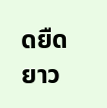ดยืดยาว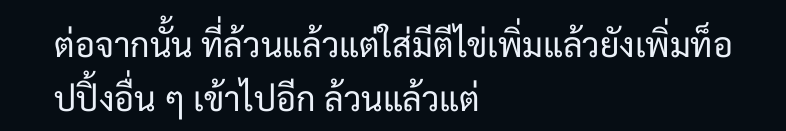ต่อจากนั้น ที่ล้วนแล้วแต่ใส่มีตีไข่เพิ่มแล้วยังเพิ่มท็อปปิ้งอื่น ๆ เข้าไปอีก ล้วนแล้วแต่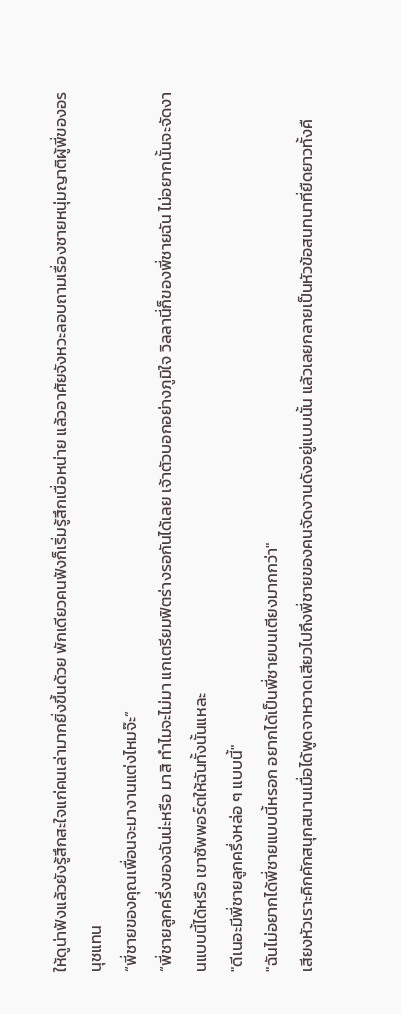ให้ดูน่าฟังแล้วยังรู้สึกสะใจแก่คนเล่ามากยิ่งขึ้นด้วย พักเดียวคนฟังก็เริ่มรู้สึกเบื่อหน่าย แล้วอาศัยจังหวะลอบถามเรื่องชายหนุ่มญาติผู้พี่ของอรนุชแทน
“พี่ชายของคุณเพื่อนจะมางานแต่งไหมจ๊ะ”
“พี่ชายลูกครึ่งของฉันน่ะหรือ มาสิ ทำไมจะไม่มา แกเตรียมฟิตร่างรอกันได้เลย เจ้าตัวบอกอย่างภูมิใจ วิลลานี่ก็ของพี่ชายฉัน ไม่อยากนั้นจะจัดงานแบบนี้ได้หรือ เขาซัพพอร์ตให้ฉันทั้งนั้นแหละ
"ดีเนอะมีพี่ชายลูกครึ่งหล่อ ๆ แบบนี้"
"ฉันไม่อยากได้พี่ชายแบบนี้หรอก อยากได้เป็นพี่ชายบนเตียงมากกว่า"
เสียงหัวเราะคิกคักสนุกสนานเมื่อได้พูดจาหวาดเสียวไปถึงพี่ชายของคนจัดงานดังอยู่แบบนั้น แล้วเลยกลายเป็นหัวข้อสนทนาที่ยืดยาวทั้งคื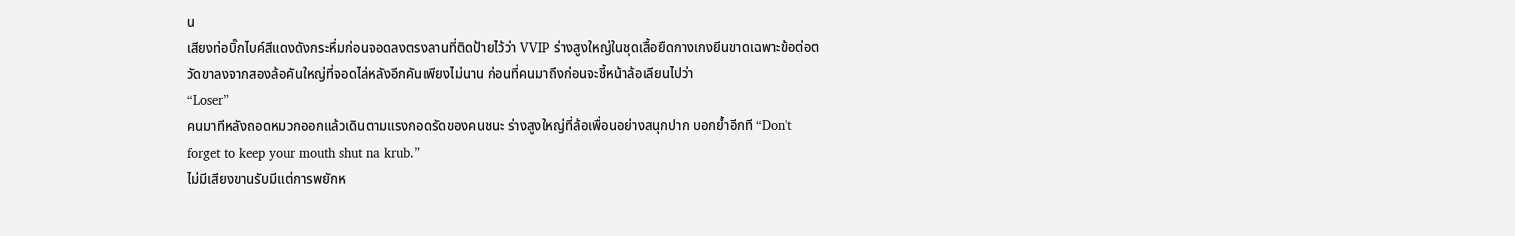น
เสียงท่อบิ๊กไบค์สีแดงดังกระหึ่มก่อนจอดลงตรงลานที่ติดป้ายไว้ว่า VVIP ร่างสูงใหญ่ในชุดเสื้อยืดกางเกงยีนขาดเฉพาะข้อต่อตวัดขาลงจากสองล้อคันใหญ่ที่จอดไล่หลังอีกคันเพียงไม่นาน ก่อนที่คนมาถึงก่อนจะชี้หน้าล้อเลียนไปว่า
“Loser”
คนมาทีหลังถอดหมวกออกแล้วเดินตามแรงกอดรัดของคนชนะ ร่างสูงใหญ่ที่ล้อเพื่อนอย่างสนุกปาก บอกย้ำอีกที “Don't forget to keep your mouth shut na krub.”
ไม่มีเสียงขานรับมีแต่การพยักห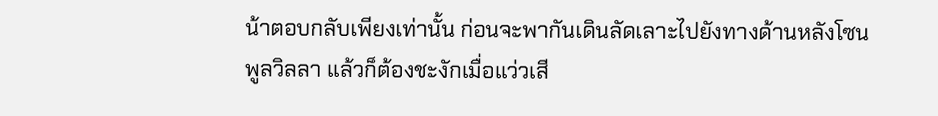น้าตอบกลับเพียงเท่านั้น ก่อนจะพากันเดินลัดเลาะไปยังทางด้านหลังโซนพูลวิลลา แล้วก็ต้องชะงักเมื่อแว่วเสี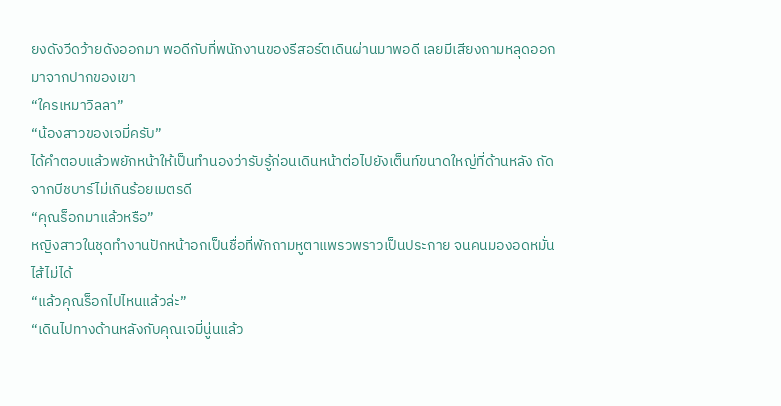ยงดังวีดว้ายดังออกมา พอดีกับที่พนักงานของรีสอร์ตเดินผ่านมาพอดี เลยมีเสียงถามหลุดออกมาจากปากของเขา
“ใครเหมาวิลลา”
“น้องสาวของเจมี่ครับ”
ได้คำตอบแล้วพยักหน้าให้เป็นทำนองว่ารับรู้ก่อนเดินหน้าต่อไปยังเต็นท์ขนาดใหญ่ที่ด้านหลัง ถัดจากบีชบาร์ไม่เกินร้อยเมตรดี
“คุณร็อกมาแล้วหรือ”
หญิงสาวในชุดทำงานปักหน้าอกเป็นชื่อที่พักถามหูตาแพรวพราวเป็นประกาย จนคนมองอดหมั่นไส้ไม่ได้
“แล้วคุณร็อกไปไหนแล้วล่ะ”
“เดินไปทางด้านหลังกับคุณเจมี่นู่นแล้ว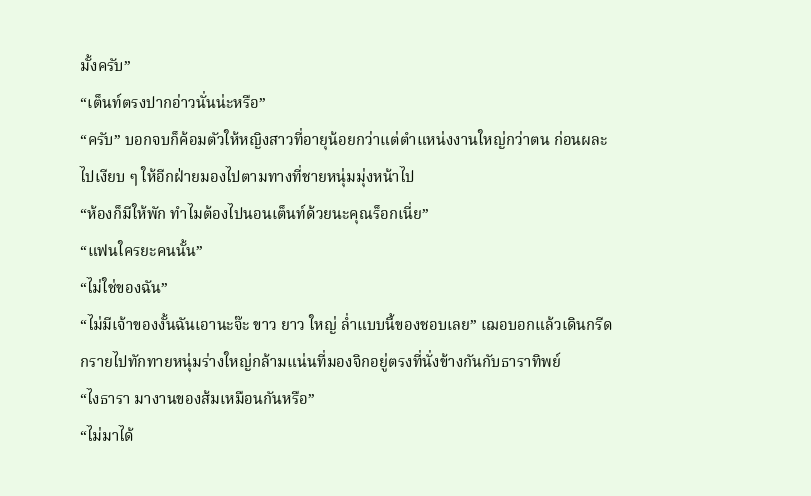มั้งครับ”
“เต็นท์ตรงปากอ่าวนั่นน่ะหรือ”
“ครับ” บอกจบก็ค้อมตัวให้หญิงสาวที่อายุน้อยกว่าแต่ตำแหน่งงานใหญ่กว่าตน ก่อนผละไปเงียบ ๆ ให้อีกฝ่ายมองไปตามทางที่ชายหนุ่มมุ่งหน้าไป
“ห้องก็มีให้พัก ทำไมต้องไปนอนเต็นท์ด้วยนะคุณร็อกเนี่ย”
“แฟนใครยะคนนั้น”
“ไม่ใช่ของฉัน”
“ไม่มีเจ้าของงั้นฉันเอานะจ๊ะ ขาว ยาว ใหญ่ ล่ำแบบนี้ของชอบเลย” เฌอบอกแล้วเดินกรีดกรายไปทักทายหนุ่มร่างใหญ่กล้ามแน่นที่มองจิกอยู่ตรงที่นั่งข้างกันกับธาราทิพย์
“ไงธารา มางานของส้มเหมือนกันหรือ”
“ไม่มาได้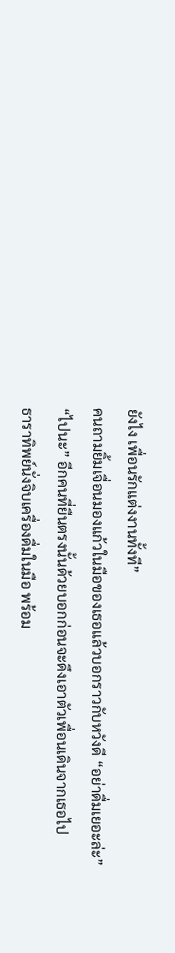ยังไง เพื่อนรักแต่งงานทั้งที”
คนถามยิ้มเจื่อนมองแก้วในมือของเธอแล้วบอกราวกับหวังดี “อย่าดื่มเยอะล่ะ”
“ไปนะ” อีกคนที่ยืนตรงนั้นด้วยบอกก่อนจะดึงเอาตัวเพื่อนเดินจากเธอไป
ธาราทิพย์นั่งจิบเครื่องดื่มในมือ พร้อม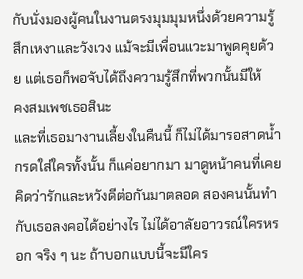กับนั่งมองผู้คนในงานตรงมุมมุมหนึ่งด้วยความรู้สึกเหงาและวังเวง แม้จะมีเพื่อนแวะมาพูดคุยด้วย แต่เธอก็พอจับได้ถึงความรู้สึกที่พวกนั้นมีให้
คงสมเพชเธอสินะ
และที่เธอมางานเลี้ยงในคืนนี้ ก็ไม่ได้มารอสาดน้ำกรดใส่ใครทั้งนั้น ก็แค่อยากมา มาดูหน้าคนที่เคยคิดว่ารักและหวังดีต่อกันมาตลอด สองคนนั้นทำกับเธอลงคอได้อย่างไร ไม่ได้อาลัยอาวรณ์ใครหรอก จริง ๆ นะ ถ้าบอกแบบนี้จะมีใคร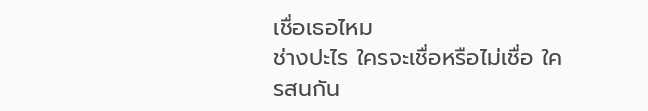เชื่อเธอไหม
ช่างปะไร ใครจะเชื่อหรือไม่เชื่อ ใครสนกัน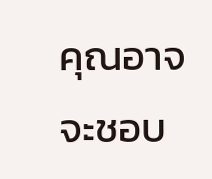คุณอาจจะชอบ